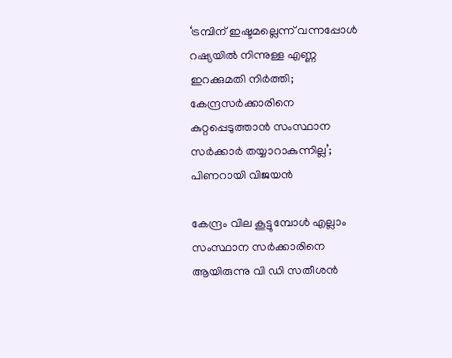‘ട്രമ്പിന് ഇഷ്ടമല്ലെന്ന് വന്നപ്പോൾ റഷ്യയിൽ നിന്നുള്ള എണ്ണ ഇറക്കുമതി നിർത്തി; കേന്ദ്രസർക്കാരിനെ കുറ്റപ്പെടുത്താൻ സംസ്ഥാന സർക്കാർ തയ്യാറാകുന്നില്ല’; പിണറായി വിജയൻ

കേന്ദ്രം വില കൂട്ടുമ്പോൾ എല്ലാം സംസ്ഥാന സർക്കാരിനെ ആയിരുന്നു വി ഡി സതീശൻ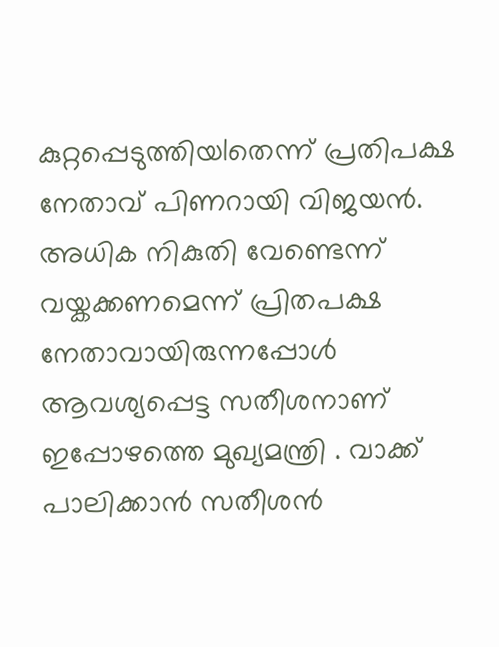കുറ്റപ്പെടുത്തിയlതെന്ന് പ്രതിപക്ഷ നേതാവ് പിണറായി വിജയന്‍. അധിക നികുതി വേണ്ടെന്ന് വയ്കക്കണമെന്ന് പ്രിതപക്ഷ നേതാവായിരുന്നപ്പോള്‍ ആവശ്യപ്പെട്ട സതീശനാണ് ഇപ്പോഴത്തെ മുഖ്യമന്ത്രി . വാക്ക് പാലിക്കാന്‍ സതീശന്‍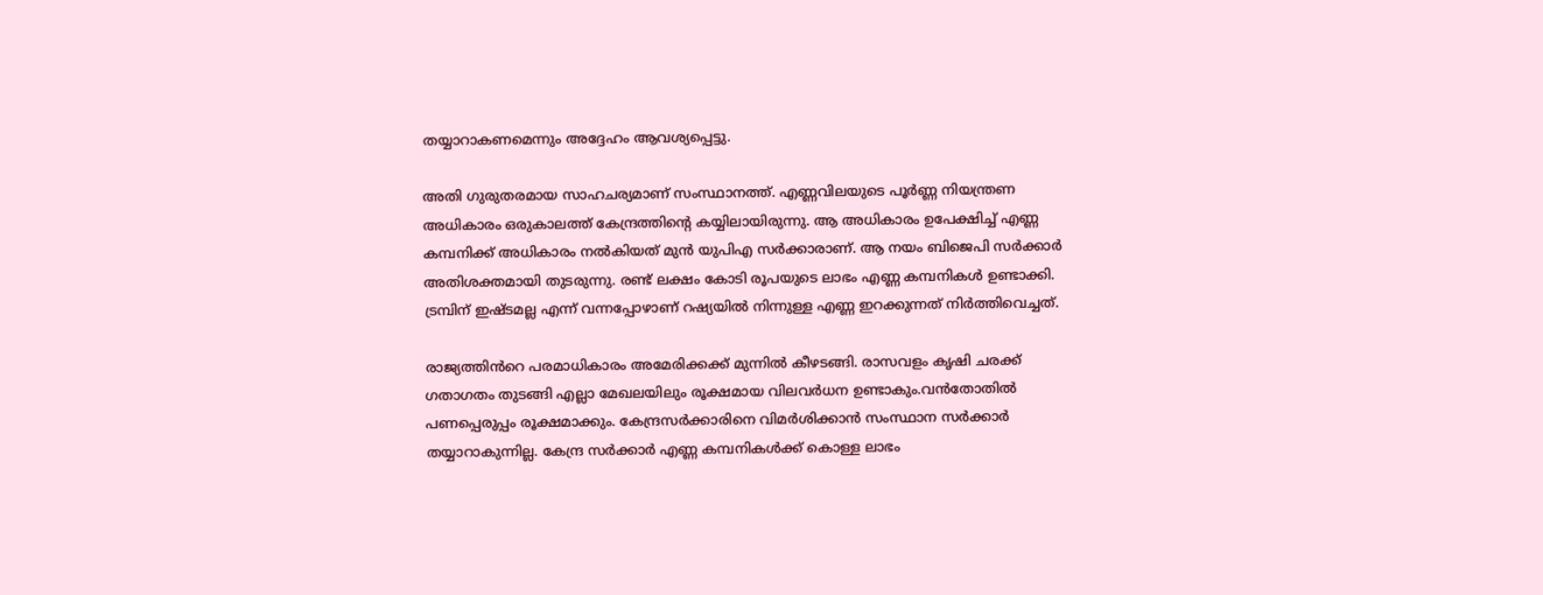തയ്യാറാകണമെന്നും അദ്ദേഹം ആവശ്യപ്പെട്ടു.

അതി ഗുരുതരമായ സാഹചര്യമാണ് സംസ്ഥാനത്ത്. എണ്ണവിലയുടെ പൂർണ്ണ നിയന്ത്രണ അധികാരം ഒരുകാലത്ത് കേന്ദ്രത്തിന്റെ കയ്യിലായിരുന്നു. ആ അധികാരം ഉപേക്ഷിച്ച് എണ്ണ കമ്പനിക്ക് അധികാരം നൽകിയത് മുൻ യുപിഎ സർക്കാരാണ്. ആ നയം ബിജെപി സർക്കാർ അതിശക്തമായി തുടരുന്നു. രണ്ട് ലക്ഷം കോടി രൂപയുടെ ലാഭം എണ്ണ കമ്പനികൾ ഉണ്ടാക്കി. ട്രമ്പിന് ഇഷ്ടമല്ല എന്ന് വന്നപ്പോഴാണ് റഷ്യയിൽ നിന്നുള്ള എണ്ണ ഇറക്കുന്നത് നിർത്തിവെച്ചത്.

രാജ്യത്തിൻറെ പരമാധികാരം അമേരിക്കക്ക് മുന്നിൽ കീഴടങ്ങി. രാസവളം കൃഷി ചരക്ക് ഗതാഗതം തുടങ്ങി എല്ലാ മേഖലയിലും രൂക്ഷമായ വിലവർധന ഉണ്ടാകും.വൻതോതിൽ പണപ്പെരുപ്പം രൂക്ഷമാക്കും. കേന്ദ്രസർക്കാരിനെ വിമർശിക്കാൻ സംസ്ഥാന സർക്കാർ തയ്യാറാകുന്നില്ല. കേന്ദ്ര സർക്കാർ എണ്ണ കമ്പനികൾക്ക് കൊള്ള ലാഭം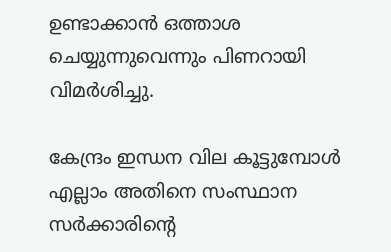ഉണ്ടാക്കാൻ ഒത്താശ ചെയ്യുന്നുവെന്നും പിണറായി വിമർശിച്ചു.

കേന്ദ്രം ഇന്ധന വില കൂട്ടുമ്പോൾ എല്ലാം അതിനെ സംസ്ഥാന സർക്കാരിന്റെ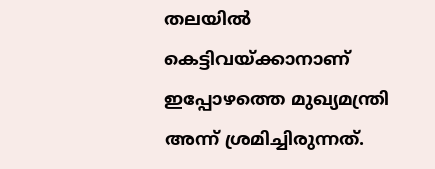തലയിൽ കെട്ടിവയ്ക്കാനാണ് ഇപ്പോഴത്തെ മുഖ്യമന്ത്രി അന്ന് ശ്രമിച്ചിരുന്നത്.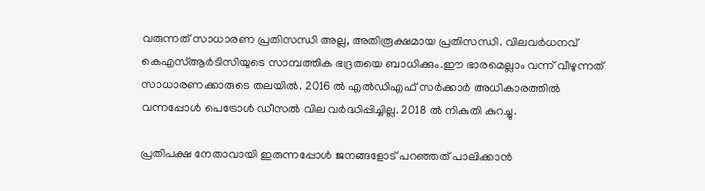വരുന്നത് സാധാരണ പ്രതിസന്ധി അല്ല, അതിരൂക്ഷമായ പ്രതിസന്ധി. വിലവർധനവ് കെഎസ്ആർടിസിയുടെ സാമ്പത്തിക ഭദ്രതയെ ബാധിക്കും.ഈ ഭാരമെല്ലാം വന്ന് വീഴുന്നത് സാധാരണക്കാരുടെ തലയിൽ. 2016 ൽ എൽഡിഎഫ് സർക്കാർ അധികാരത്തിൽ വന്നപ്പോൾ പെട്രോൾ ഡീസൽ വില വർദ്ധിപ്പിച്ചില്ല. 2018 ൽ നികുതി കുറച്ചു.

പ്രതിപക്ഷ നേതാവായി ഇരുന്നപ്പോൾ ജനങ്ങളോട് പറഞ്ഞത് പാലിക്കാൻ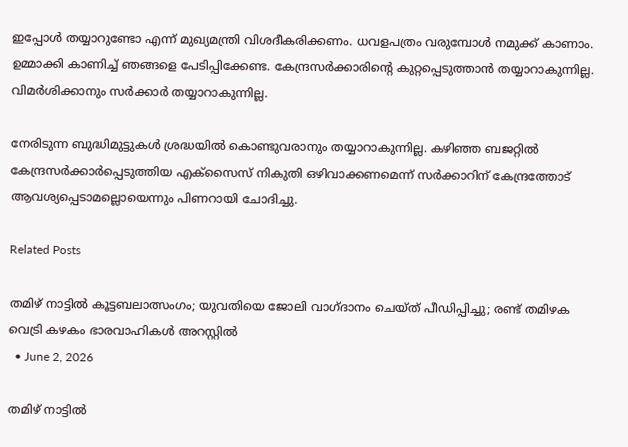ഇപ്പോൾ തയ്യാറുണ്ടോ എന്ന് മുഖ്യമന്ത്രി വിശദീകരിക്കണം. ധവളപത്രം വരുമ്പോൾ നമുക്ക് കാണാം. ഉമ്മാക്കി കാണിച്ച് ഞങ്ങളെ പേടിപ്പിക്കേണ്ട. കേന്ദ്രസർക്കാരിന്റെ കുറ്റപ്പെടുത്താൻ തയ്യാറാകുന്നില്ല. വിമർശിക്കാനും സർക്കാർ തയ്യാറാകുന്നില്ല.

നേരിടുന്ന ബുദ്ധിമുട്ടുകൾ ശ്രദ്ധയിൽ കൊണ്ടുവരാനും തയ്യാറാകുന്നില്ല. കഴിഞ്ഞ ബജറ്റിൽ കേന്ദ്രസർക്കാർപ്പെടുത്തിയ എക്സൈസ് നികുതി ഒഴിവാക്കണമെന്ന് സർക്കാറിന് കേന്ദ്രത്തോട് ആവശ്യപ്പെടാമല്ലൊയെന്നും പിണറായി ചോദിച്ചു.

Related Posts

തമിഴ് നാട്ടിൽ കൂട്ടബലാത്സംഗം; യുവതിയെ ജോലി വാഗ്ദാനം ചെയ്ത് പീഡിപ്പിച്ചു; രണ്ട് തമിഴക വെട്രി കഴകം ഭാരവാഹികൾ അറസ്റ്റിൽ
  • June 2, 2026

തമിഴ് നാട്ടിൽ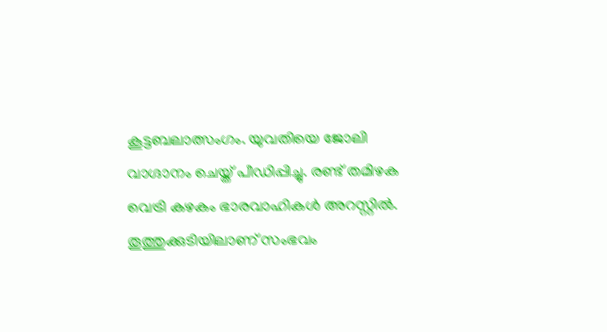കൂട്ടബലാത്സംഗം. യുവതിയെ ജോലി വാഗ്ദാനം ചെയ്ത് പീഡിപ്പിച്ചു. രണ്ട് തമിഴക വെട്രി കഴകം ഭാരവാഹികൾ അറസ്റ്റിൽ. തൂത്തുക്കുടിയിലാണ് സംഭവം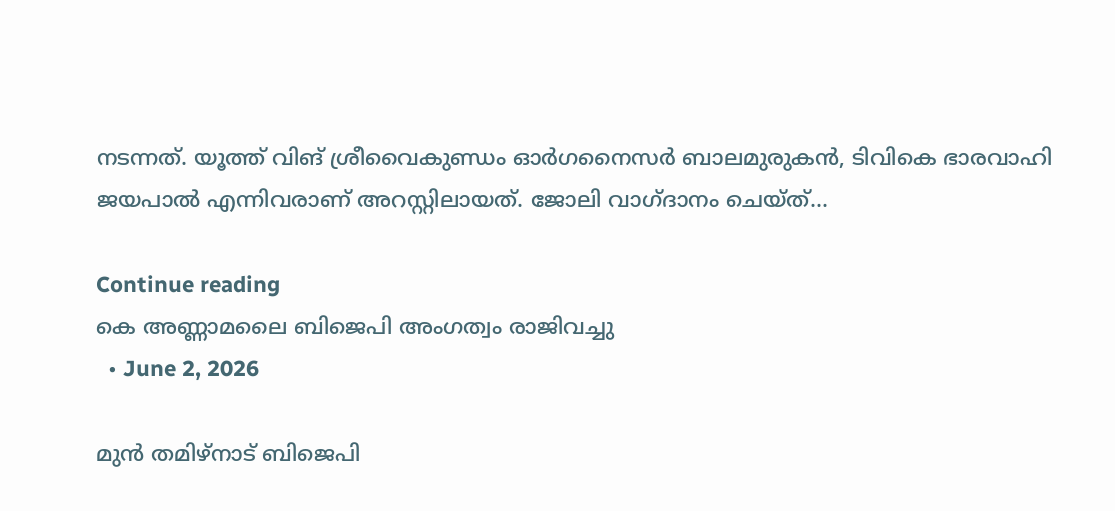നടന്നത്. യൂത്ത് വിങ് ശ്രീവൈകുണ്ഡം ഓർഗനൈസർ ബാലമുരുകൻ, ടിവികെ ഭാരവാഹി ജയപാൽ എന്നിവരാണ് അറസ്റ്റിലായത്. ജോലി വാഗ്ദാനം ചെയ്ത്…

Continue reading
കെ അണ്ണാമലൈ ബിജെപി അംഗത്വം രാജിവച്ചു
  • June 2, 2026

മുൻ തമിഴ്നാട് ബിജെപി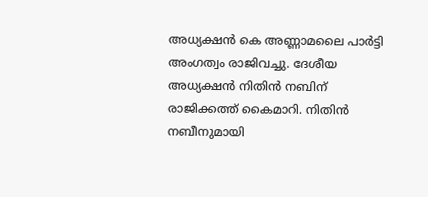അധ്യക്ഷൻ കെ അണ്ണാമലൈ പാർട്ടി അംഗത്വം രാജിവച്ചു. ദേശീയ അധ്യക്ഷൻ നിതിൻ നബിന് രാജിക്കത്ത് കൈമാറി. നിതിൻ നബീനുമായി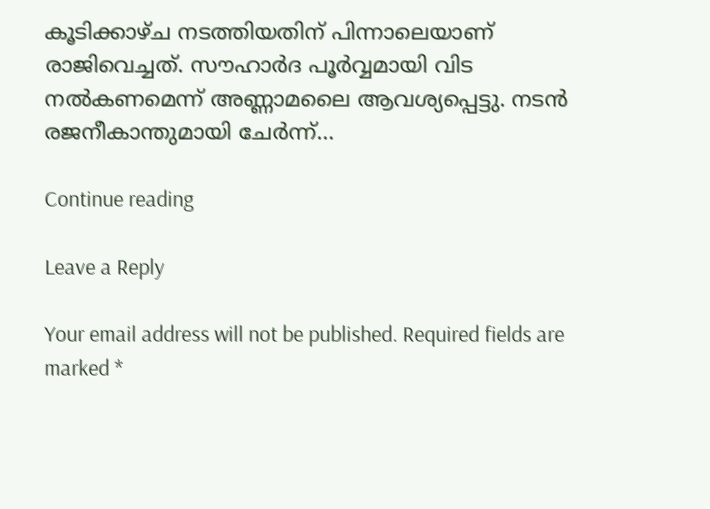കൂടിക്കാഴ്ച നടത്തിയതിന് പിന്നാലെയാണ് രാജിവെച്ചത്. സൗഹാർദ പൂർവ്വമായി വിട നൽകണമെന്ന് അണ്ണാമലൈ ആവശ്യപ്പെട്ടു. നടൻ രജനീകാന്തുമായി ചേർന്ന്…

Continue reading

Leave a Reply

Your email address will not be published. Required fields are marked *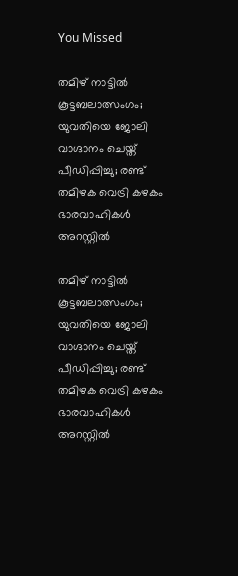You Missed

തമിഴ് നാട്ടിൽ കൂട്ടബലാത്സംഗം; യുവതിയെ ജോലി വാഗ്ദാനം ചെയ്ത് പീഡിപ്പിച്ചു; രണ്ട് തമിഴക വെട്രി കഴകം ഭാരവാഹികൾ അറസ്റ്റിൽ

തമിഴ് നാട്ടിൽ കൂട്ടബലാത്സംഗം; യുവതിയെ ജോലി വാഗ്ദാനം ചെയ്ത് പീഡിപ്പിച്ചു; രണ്ട് തമിഴക വെട്രി കഴകം ഭാരവാഹികൾ അറസ്റ്റിൽ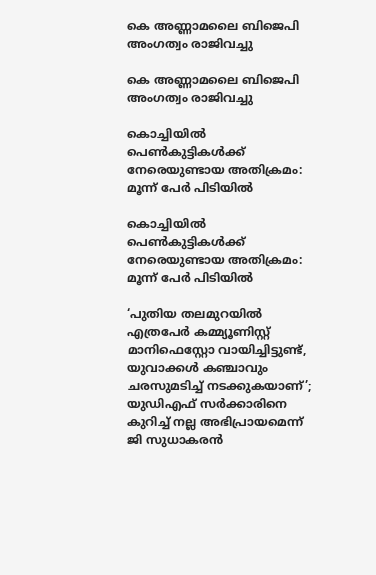കെ അണ്ണാമലൈ ബിജെപി അംഗത്വം രാജിവച്ചു

കെ അണ്ണാമലൈ ബിജെപി അംഗത്വം രാജിവച്ചു

കൊച്ചിയിൽ പെൺകുട്ടികൾക്ക് നേരെയുണ്ടായ അതിക്രമം: മൂന്ന് പേർ പിടിയിൽ

കൊച്ചിയിൽ പെൺകുട്ടികൾക്ക് നേരെയുണ്ടായ അതിക്രമം: മൂന്ന് പേർ പിടിയിൽ

‘പുതിയ തലമുറയിൽ എത്രപേർ കമ്മ്യൂണിസ്റ്റ് മാനിഫെസ്റ്റോ വായിച്ചിട്ടുണ്ട്, യുവാക്കൾ കഞ്ചാവും ചരസുമടിച്ച് നടക്കുകയാണ്’; യുഡിഎഫ് സർക്കാരിനെ കുറിച്ച് നല്ല അഭിപ്രായമെന്ന് ജി സുധാകരൻ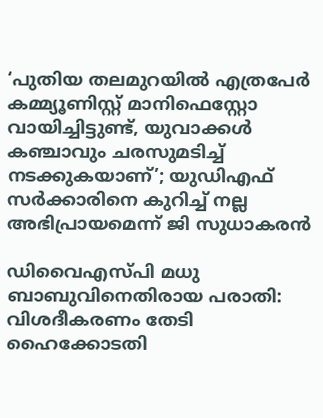‘പുതിയ തലമുറയിൽ എത്രപേർ കമ്മ്യൂണിസ്റ്റ് മാനിഫെസ്റ്റോ വായിച്ചിട്ടുണ്ട്, യുവാക്കൾ കഞ്ചാവും ചരസുമടിച്ച് നടക്കുകയാണ്’; യുഡിഎഫ് സർക്കാരിനെ കുറിച്ച് നല്ല അഭിപ്രായമെന്ന് ജി സുധാകരൻ

ഡിവൈഎസ്പി മധു ബാബുവിനെതിരായ പരാതി: വിശദീകരണം തേടി ഹൈക്കോടതി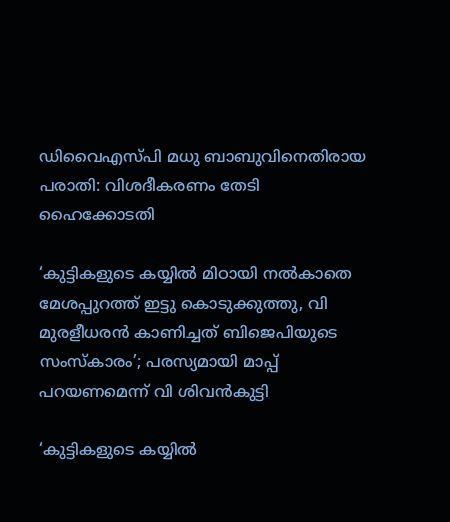ഡിവൈഎസ്പി മധു ബാബുവിനെതിരായ പരാതി: വിശദീകരണം തേടി ഹൈക്കോടതി

‘കുട്ടികളുടെ കയ്യിൽ മിഠായി നൽകാതെ മേശപ്പുറത്ത് ഇട്ടു കൊടുക്കുത്തു, വി മുരളീധരൻ കാണിച്ചത് ബിജെപിയുടെ സംസ്കാരം’; പരസ്യമായി മാപ്പ് പറയണമെന്ന് വി ശിവൻകുട്ടി

‘കുട്ടികളുടെ കയ്യിൽ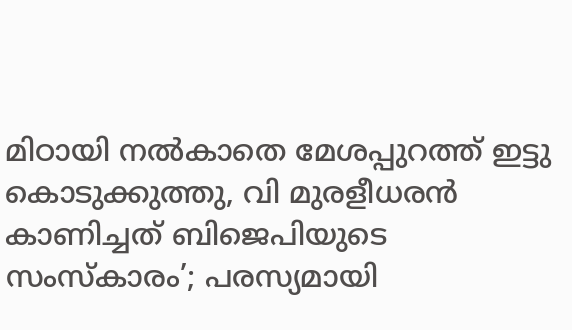മിഠായി നൽകാതെ മേശപ്പുറത്ത് ഇട്ടു കൊടുക്കുത്തു, വി മുരളീധരൻ കാണിച്ചത് ബിജെപിയുടെ സംസ്കാരം’; പരസ്യമായി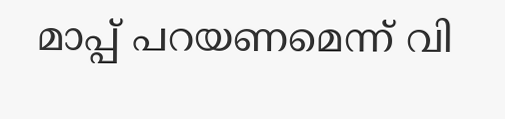മാപ്പ് പറയണമെന്ന് വി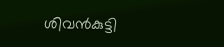ശിവൻകുട്ടി